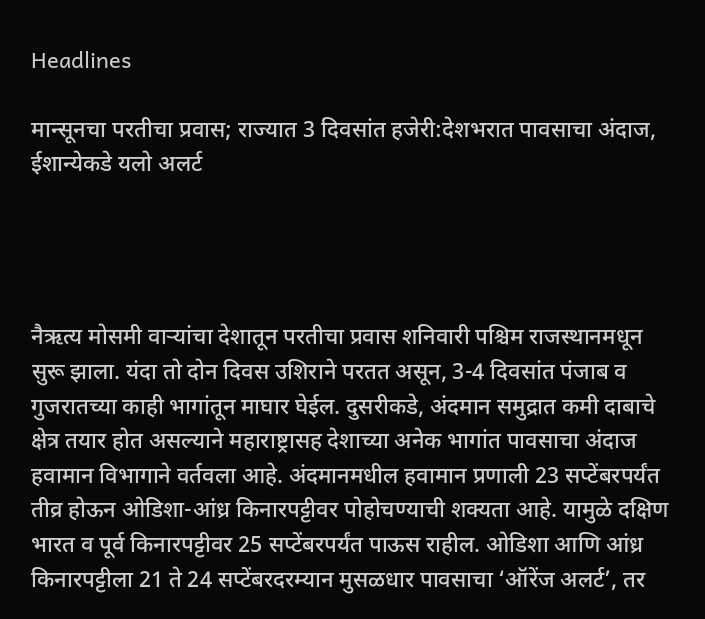Headlines

मान्सूनचा परतीचा प्रवास; राज्यात 3 दिवसांत हजेरी:देशभरात पावसाचा अंदाज, ईशान्येकडे यलो अलर्ट




नैऋत्य मोसमी वाऱ्यांचा देशातून परतीचा प्रवास शनिवारी पश्चिम राजस्थानमधून सुरू झाला. यंदा तो दोन दिवस उशिराने परतत असून, 3-4 दिवसांत पंजाब व गुजरातच्या काही भागांतून माघार घेईल. दुसरीकडे, अंदमान समुद्रात कमी दाबाचे क्षेत्र तयार होत असल्याने महाराष्ट्रासह देशाच्या अनेक भागांत पावसाचा अंदाज हवामान विभागाने वर्तवला आहे. अंदमानमधील हवामान प्रणाली 23 सप्टेंबरपर्यंत तीव्र होऊन ओडिशा-आंध्र किनारपट्टीवर पोहोचण्याची शक्यता आहे. यामुळे दक्षिण भारत व पूर्व किनारपट्टीवर 25 सप्टेंबरपर्यंत पाऊस राहील. ओडिशा आणि आंध्र किनारपट्टीला 21 ते 24 सप्टेंबरदरम्यान मुसळधार पावसाचा ‘ऑरेंज अलर्ट’, तर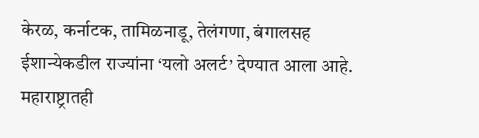केरळ, कर्नाटक, तामिळनाडू, तेलंगणा, बंगालसह ईशान्येकडील राज्यांना ‘यलो अलर्ट’ देण्यात आला आहे. महाराष्ट्रातही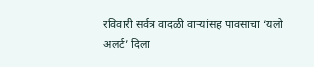रविवारी सर्वत्र वादळी वाऱ्यांसह पावसाचा ‘यलो अलर्ट’ दिला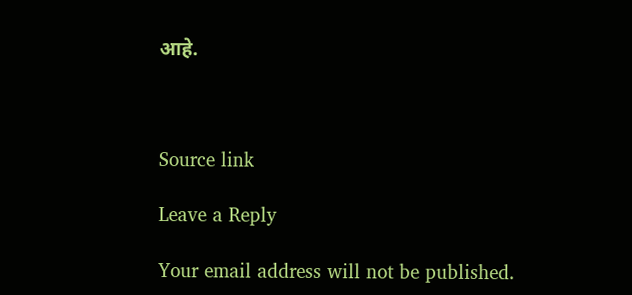आहे.



Source link

Leave a Reply

Your email address will not be published.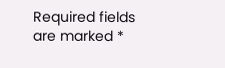Required fields are marked *